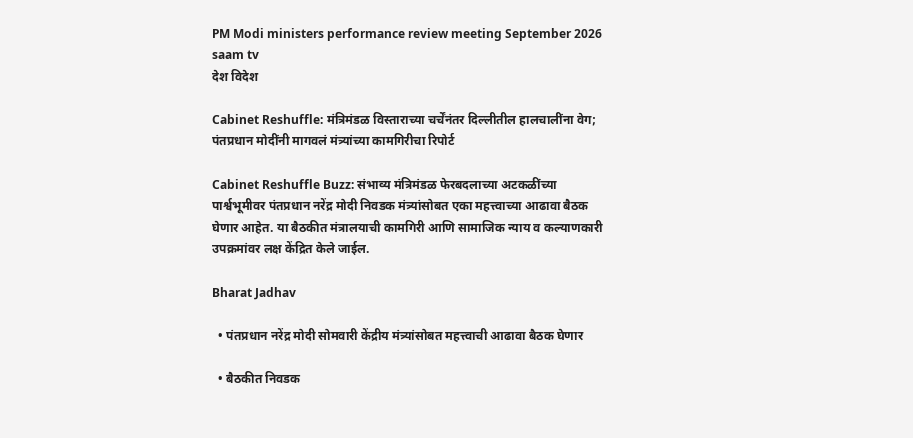PM Modi ministers performance review meeting September 2026 saam tv
देश विदेश

Cabinet Reshuffle: मंत्रिमंडळ विस्ताराच्या चर्चेंनंतर दिल्लीतील हालचालींना वेग; पंतप्रधान मोदींनी मागवलं मंत्र्यांच्या कामगिरीचा रिपोर्ट

Cabinet Reshuffle Buzz: संभाव्य मंत्रिमंडळ फेरबदलाच्या अटकळींच्या पार्श्वभूमीवर पंतप्रधान नरेंद्र मोदी निवडक मंत्र्यांसोबत एका महत्त्वाच्या आढावा बैठक घेणार आहेत. या बैठकीत मंत्रालयाची कामगिरी आणि सामाजिक न्याय व कल्याणकारी उपक्रमांवर लक्ष केंद्रित केले जाईल.

Bharat Jadhav

  • पंतप्रधान नरेंद्र मोदी सोमवारी केंद्रीय मंत्र्यांसोबत महत्त्वाची आढावा बैठक घेणार

  • बैठकीत निवडक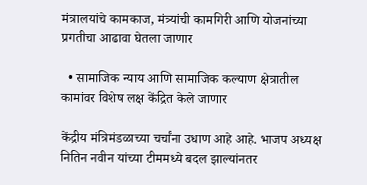मंत्रालयांचे कामकाज, मंत्र्यांची कामगिरी आणि योजनांच्या प्रगतीचा आढावा घेतला जाणार

  • सामाजिक न्याय आणि सामाजिक कल्याण क्षेत्रातील कामांवर विशेष लक्ष केंद्रित केले जाणार

केंद्रीय मंत्रिमंडळाच्या चर्चांना उधाण आहे आहे. भाजप अध्यक्ष नितिन नवीन यांच्या टीममध्ये बदल झाल्यांनतर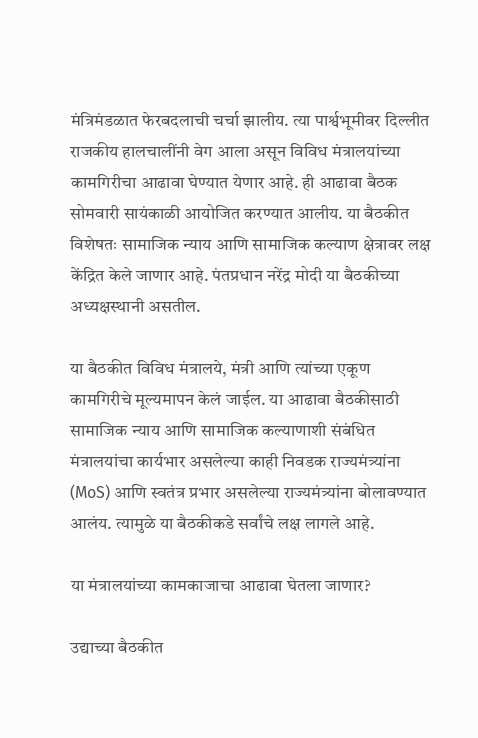मंत्रिमंडळात फेरबदलाची चर्चा झालीय. त्या पार्श्वभूमीवर दिल्लीत राजकीय हालचालींनी वेग आला असून विविध मंत्रालयांच्या कामगिरीचा आढावा घेण्यात येणार आहे. ही आढावा बैठक सोमवारी सायंकाळी आयोजित करण्यात आलीय. या बैठकीत विशेषतः सामाजिक न्याय आणि सामाजिक कल्याण क्षेत्रावर लक्ष केंद्रित केले जाणार आहे. पंतप्रधान नरेंद्र मोदी या बैठकीच्या अध्यक्षस्थानी असतील.

या बैठकीत विविध मंत्रालये, मंत्री आणि त्यांच्या एकूण कामगिरीचे मूल्यमापन केलं जाईल. या आढावा बैठकीसाठी सामाजिक न्याय आणि सामाजिक कल्याणाशी संबंधित मंत्रालयांचा कार्यभार असलेल्या काही निवडक राज्यमंत्र्यांना (MoS) आणि स्वतंत्र प्रभार असलेल्या राज्यमंत्र्यांना बोलावण्यात आलंय. त्यामुळे या बैठकीकडे सर्वांचे लक्ष लागले आहे.

या मंत्रालयांच्या कामकाजाचा आढावा घेतला जाणार?

उद्याच्या बैठकीत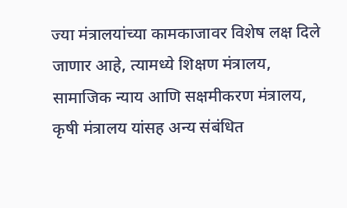ज्या मंत्रालयांच्या कामकाजावर विशेष लक्ष दिले जाणार आहे, त्यामध्ये शिक्षण मंत्रालय, सामाजिक न्याय आणि सक्षमीकरण मंत्रालय, कृषी मंत्रालय यांसह अन्य संबंधित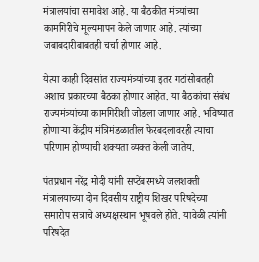मंत्रालयांचा समावेश आहे. या बैठकीत मंत्र्यांच्या कामगिरीचे मूल्यमापन केले जाणार आहे. त्यांच्या जबाबदारीबाबतही चर्चा होणार आहे.

येत्या काही दिवसांत राज्यमंत्र्यांच्या इतर गटांसोबतही अशाच प्रकारच्या बैठका होणार आहेत. या बैठकांचा संबंध राज्यमंत्र्यांच्या कामगिरीशी जोडला जाणार आहे. भविष्यात होणाऱ्या केंद्रीय मंत्रिमंडळातील फेरबदलावरही त्याचा परिणाम होण्याची शक्यता व्यक्त केली जातेय.

पंतप्रधान नरेंद्र मोदी यांनी सप्टेंबरमध्ये जलशक्ती मंत्रालयाच्या दोन दिवसीय राष्ट्रीय शिखर परिषदेच्या समारोप सत्राचे अध्यक्षस्थान भूषवले होते. यावेळी त्यांनी परिषदेत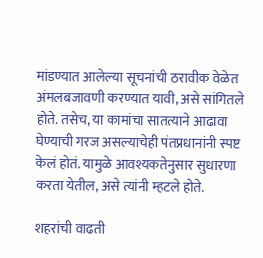मांडण्यात आलेल्या सूचनांची ठरावीक वेळेत अंमलबजावणी करण्यात यावी, असे सांगितले होते. तसेच, या कामांचा सातत्याने आढावा घेण्याची गरज असल्याचेही पंतप्रधानांनी स्पष्ट केलं होतं. यामुळे आवश्यकतेनुसार सुधारणा करता येतील, असे त्यांनी म्हटले होते.

शहरांची वाढती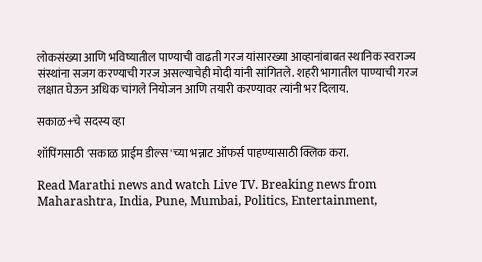लोकसंख्या आणि भविष्यातील पाण्याची वाढती गरज यांसारख्या आव्हानांबाबत स्थानिक स्वराज्य संस्थांना सजग करण्याची गरज असल्याचेही मोदी यांनी सांगितले. शहरी भागातील पाण्याची गरज लक्षात घेऊन अधिक चांगले नियोजन आणि तयारी करण्यावर त्यांनी भर दिलाय.

सकाळ+चे सदस्य व्हा

शॉपिंगसाठी 'सकाळ प्राईम डील्स'च्या भन्नाट ऑफर्स पाहण्यासाठी क्लिक करा.

Read Marathi news and watch Live TV. Breaking news from Maharashtra, India, Pune, Mumbai, Politics, Entertainment,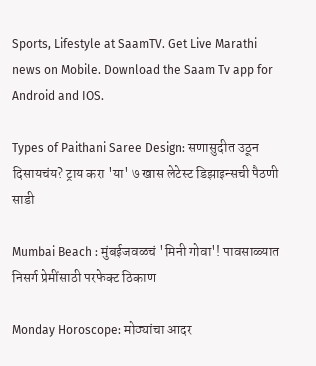Sports, Lifestyle at SaamTV. Get Live Marathi news on Mobile. Download the Saam Tv app for Android and IOS.

Types of Paithani Saree Design: सणासुदीत उठून दिसायचंय? ट्राय करा 'या' ७ खास लेटेस्ट डिझाइन्सची पैठणी साडी

Mumbai Beach : मुंबईजवळचं 'मिनी गोवा'! पावसाळ्यात निसर्ग प्रेमींसाठी परफेक्ट ठिकाण

Monday Horoscope: मोठ्यांचा आदर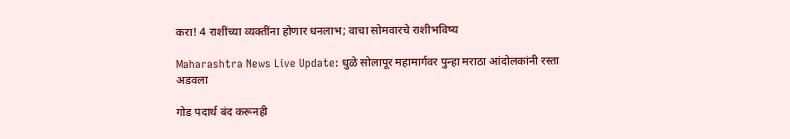करा! 4 राशींच्या व्यक्तींना होणार धनलाभ; वाचा सोमवारचे राशीभविष्य

Maharashtra News Live Update: धुळे सोलापूर महामार्गवर पुन्हा मराठा आंदोलकांनी रस्ता अडवला

गोड पदार्थ बंद करूनही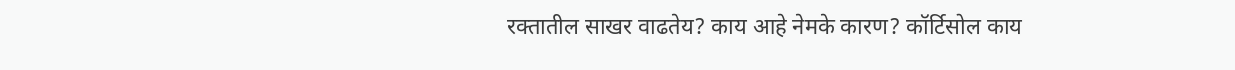रक्तातील साखर वाढतेय? काय आहे नेमके कारण? कॉर्टिसोल काय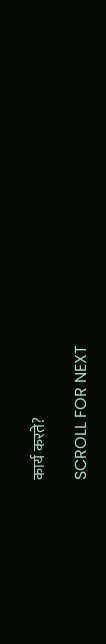कार्य करते?

SCROLL FOR NEXT